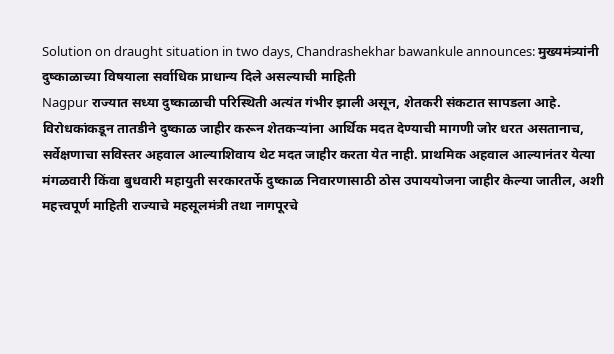Solution on draught situation in two days, Chandrashekhar bawankule announces: मुख्यमंत्र्यांनी दुष्काळाच्या विषयाला सर्वाधिक प्राधान्य दिले असल्याची माहिती
Nagpur राज्यात सध्या दुष्काळाची परिस्थिती अत्यंत गंभीर झाली असून, शेतकरी संकटात सापडला आहे. विरोधकांकडून तातडीने दुष्काळ जाहीर करून शेतकऱ्यांना आर्थिक मदत देण्याची मागणी जोर धरत असतानाच, सर्वेक्षणाचा सविस्तर अहवाल आल्याशिवाय थेट मदत जाहीर करता येत नाही. प्राथमिक अहवाल आल्यानंतर येत्या मंगळवारी किंवा बुधवारी महायुती सरकारतर्फे दुष्काळ निवारणासाठी ठोस उपाययोजना जाहीर केल्या जातील, अशी महत्त्वपूर्ण माहिती राज्याचे महसूलमंत्री तथा नागपूरचे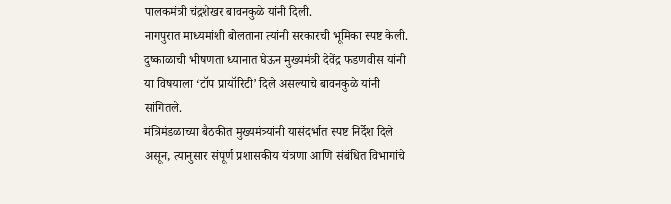पालकमंत्री चंद्रशेखर बावनकुळे यांनी दिली.
नागपुरात माध्यमांशी बोलताना त्यांनी सरकारची भूमिका स्पष्ट केली. दुष्काळाची भीषणता ध्यानात घेऊन मुख्यमंत्री देवेंद्र फडणवीस यांनी या विषयाला ‘टॉप प्रायॉरिटी’ दिले असल्याचे बावनकुळे यांनी सांगितले.
मंत्रिमंडळाच्या बैठकीत मुख्यमंत्र्यांनी यासंदर्भात स्पष्ट निर्देश दिले असून, त्यानुसार संपूर्ण प्रशासकीय यंत्रणा आणि संबंधित विभागांचे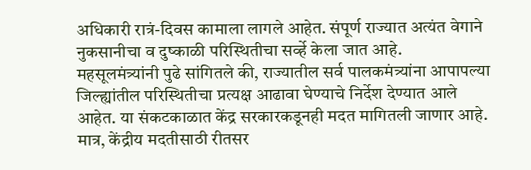अधिकारी रात्रं-दिवस कामाला लागले आहेत. संपूर्ण राज्यात अत्यंत वेगाने नुकसानीचा व दुष्काळी परिस्थितीचा सर्व्हे केला जात आहे.
महसूलमंत्र्यांनी पुढे सांगितले की, राज्यातील सर्व पालकमंत्र्यांना आपापल्या जिल्ह्यांतील परिस्थितीचा प्रत्यक्ष आढावा घेण्याचे निर्देश देण्यात आले आहेत. या संकटकाळात केंद्र सरकारकडूनही मदत मागितली जाणार आहे. मात्र, केंद्रीय मदतीसाठी रीतसर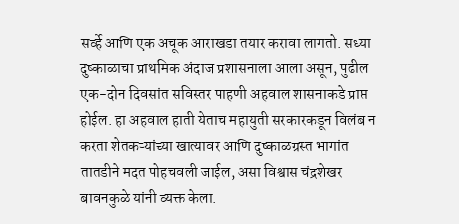सर्व्हे आणि एक अचूक आराखडा तयार करावा लागतो. सध्या दुष्काळाचा प्राथमिक अंदाज प्रशासनाला आला असून, पुढील एक-दोन दिवसांत सविस्तर पाहणी अहवाल शासनाकडे प्राप्त होईल. हा अहवाल हाती येताच महायुती सरकारकडून विलंब न करता शेतकऱ्यांच्या खात्यावर आणि दुष्काळग्रस्त भागांत तातडीने मदत पोहचवली जाईल, असा विश्वास चंद्रशेखर बावनकुळे यांनी व्यक्त केला.